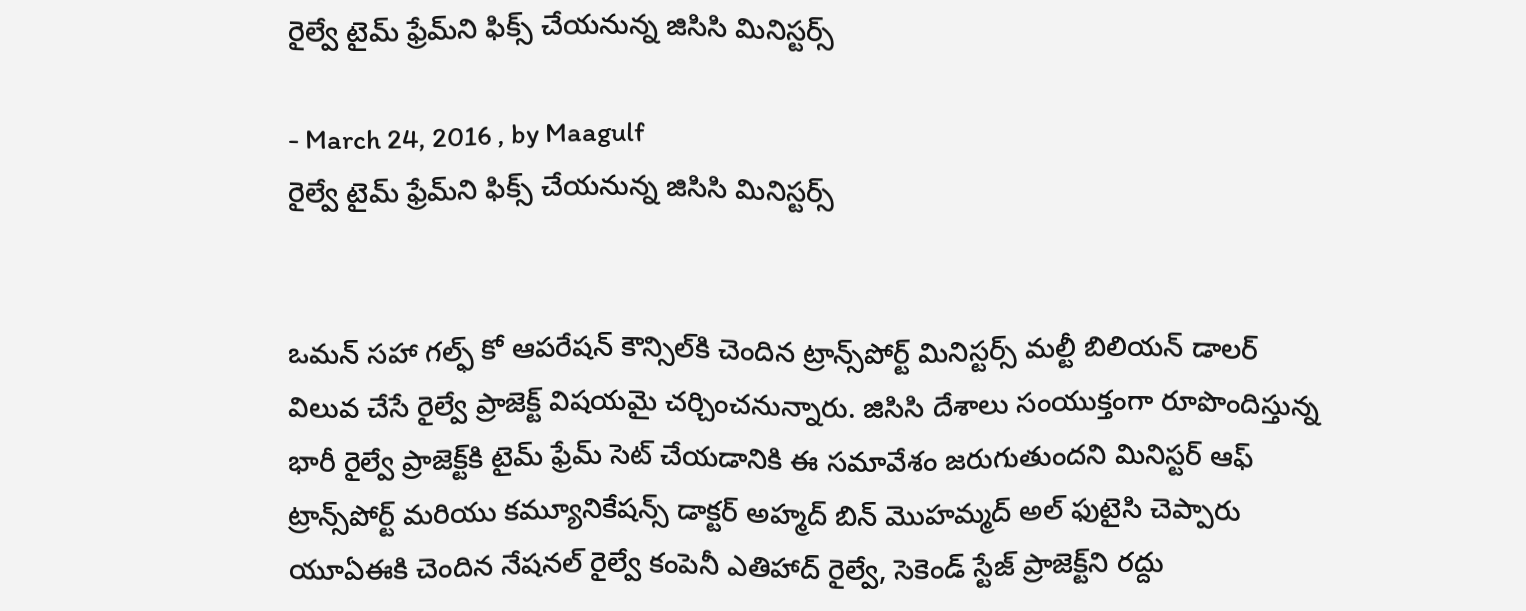రైల్వే టైమ్‌ ఫ్రేమ్‌ని ఫిక్స్‌ చేయనున్న జిసిసి మినిస్టర్స్‌

- March 24, 2016 , by Maagulf
రైల్వే టైమ్‌ ఫ్రేమ్‌ని ఫిక్స్‌ చేయనున్న జిసిసి మినిస్టర్స్‌


ఒమన్‌ సహా గల్ఫ్‌ కో ఆపరేషన్‌ కౌన్సిల్‌కి చెందిన ట్రాన్స్‌పోర్ట్‌ మినిస్టర్స్‌ మల్టీ బిలియన్‌ డాలర్‌ విలువ చేసే రైల్వే ప్రాజెక్ట్‌ విషయమై చర్చించనున్నారు. జిసిసి దేశాలు సంయుక్తంగా రూపొందిస్తున్న భారీ రైల్వే ప్రాజెక్ట్‌కి టైమ్‌ ఫ్రేమ్‌ సెట్‌ చేయడానికి ఈ సమావేశం జరుగుతుందని మినిస్టర్‌ ఆఫ్‌ ట్రాన్స్‌పోర్ట్‌ మరియు కమ్యూనికేషన్స్‌ డాక్టర్‌ అహ్మద్‌ బిన్‌ మొహమ్మద్‌ అల్‌ ఫుటైసి చెప్పారు యూఏఈకి చెందిన నేషనల్‌ రైల్వే కంపెనీ ఎతిహాద్‌ రైల్వే, సెకెండ్‌ స్టేజ్‌ ప్రాజెక్ట్‌ని రద్దు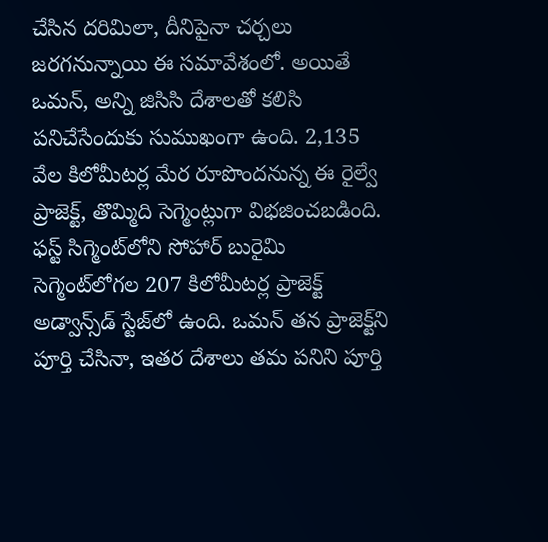చేసిన దరిమిలా, దీనిపైనా చర్చలు జరగనున్నాయి ఈ సమావేశంలో. అయితే ఒమన్‌, అన్ని జిసిసి దేశాలతో కలిసి పనిచేసేందుకు సుముఖంగా ఉంది. 2,135 వేల కిలోమీటర్ల మేర రూపొందనున్న ఈ రైల్వే ప్రాజెక్ట్‌, తొమ్మిది సెగ్మెంట్లుగా విభజించబడింది. ఫస్ట్‌ సిగ్మెంట్‌లోని సోహార్‌ బురైమి సెగ్మెంట్‌లోగల 207 కిలోమీటర్ల ప్రాజెక్ట్‌ అడ్వాన్స్‌డ్‌ స్టేజ్‌లో ఉంది. ఒమన్‌ తన ప్రాజెక్ట్‌ని పూర్తి చేసినా, ఇతర దేశాలు తమ పనిని పూర్తి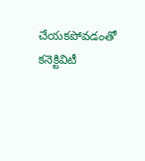చేయకపోవడంతో కనెక్టివిటీ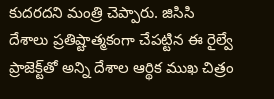కుదరదని మంత్రి చెప్పారు. జిసిసి దేశాలు ప్రతిష్టాత్మకంగా చేపట్టిన ఈ రైల్వే ప్రాజెక్ట్‌తో అన్ని దేశాల ఆర్థిక ముఖ చిత్రం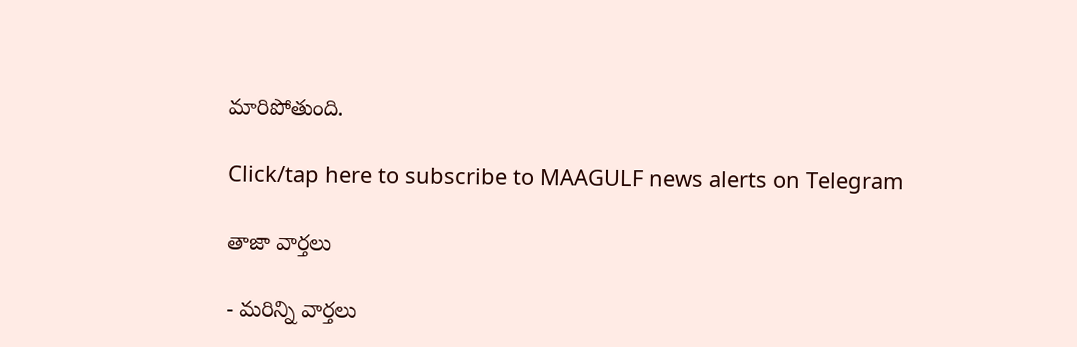మారిపోతుంది.

Click/tap here to subscribe to MAAGULF news alerts on Telegram

తాజా వార్తలు

- మరిన్ని వార్తలు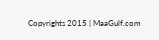Copyrights 2015 | MaaGulf.com